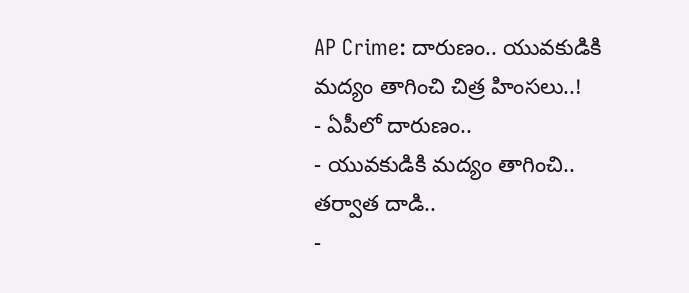AP Crime: దారుణం.. యువకుడికి మద్యం తాగించి చిత్ర హింసలు..!
- ఏపీలో దారుణం..
- యువకుడికి మద్యం తాగించి.. తర్వాత దాడి..
-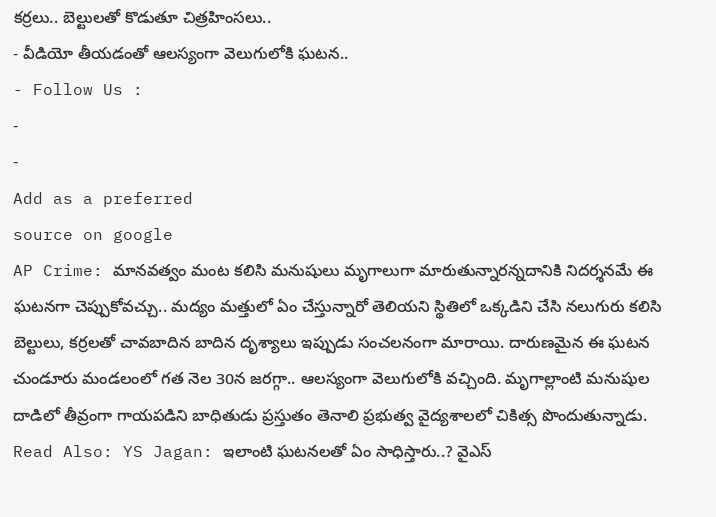కర్రలు.. బెల్టులతో కొడుతూ చిత్రహింసలు..
- వీడియో తీయడంతో ఆలస్యంగా వెలుగులోకి ఘటన..
- Follow Us :
-
-
Add as a preferred
source on google
AP Crime: మానవత్వం మంట కలిసి మనుషులు మృగాలుగా మారుతున్నారన్నదానికి నిదర్శనమే ఈ ఘటనగా చెప్పుకోవచ్చు.. మద్యం మత్తులో ఏం చేస్తున్నారో తెలియని స్థితిలో ఒక్కడిని చేసి నలుగురు కలిసి బెల్టులు, కర్రలతో చావబాదిన బాదిన దృశ్యాలు ఇప్పుడు సంచలనంగా మారాయి. దారుణమైన ఈ ఘటన చుండూరు మండలంలో గత నెల 30న జరగ్గా.. ఆలస్యంగా వెలుగులోకి వచ్చింది. మృగాల్లాంటి మనుషుల దాడిలో తీవ్రంగా గాయపడిని బాధితుడు ప్రస్తుతం తెనాలి ప్రభుత్వ వైద్యశాలలో చికిత్స పొందుతున్నాడు.
Read Also: YS Jagan: ఇలాంటి ఘటనలతో ఏం సాధిస్తారు..? వైఎస్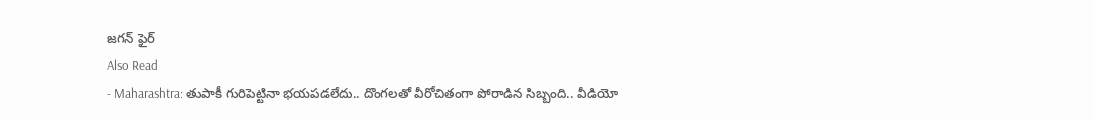జగన్ ఫైర్
Also Read
- Maharashtra: తుపాకీ గురిపెట్టినా భయపడలేదు.. దొంగలతో వీరోచితంగా పోరాడిన సిబ్బంది.. వీడియో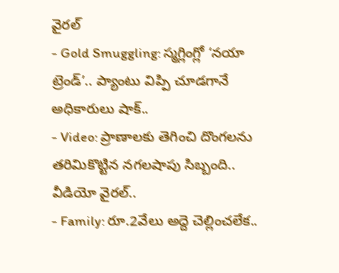వైరల్
- Gold Smuggling: స్మగ్లింగ్లో ‘నయా ట్రెండ్’.. ప్యాంటు విప్పి చూడగానే అధికారులు షాక్..
- Video: ప్రాణాలకు తెగించి దొంగలను తరిమికొట్టిన నగలషాపు సిబ్బంది.. వీడియో వైరల్..
- Family: రూ.2వేలు అద్దె చెల్లించలేక..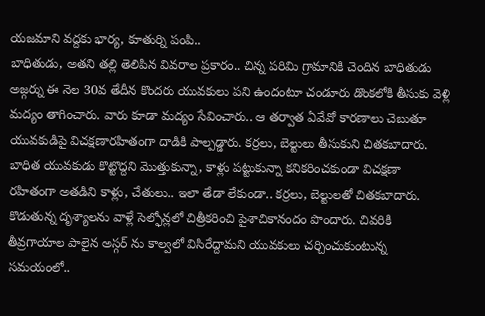యజమాని వద్దకు భార్య, కూతుర్ని పంపి..
బాధితుడు, అతని తల్లి తెలిపిన వివరాల ప్రకారం.. చిన్న పరిమి గ్రామానికి చెందిన బాధితుడు అజ్గర్ను ఈ నెల 30వ తేదీన కొందరు యువకులు పని ఉందంటూ చండూరు డొంకలోకి తీసుకు వెళ్లి మద్యం తాగించారు. వారు కూడా మద్యం సేవించారు.. ఆ తర్వాత ఏవేవో కారణాలు చెబుతూ యువకుడిపై విచక్షణారహితంగా దాడికి పాల్పడ్డారు. కర్రలు, బెల్టులు తీసుకుని చితకబాదారు. బాధిత యువకుడు కొట్టొద్దని మొత్తుకున్నా, కాళ్లు పట్టుకున్నా కనికరించకుండా విచక్షణా రహితంగా అతడిని కాళ్లు, చేతులు.. ఇలా తేడా లేకుండా.. కర్రలు, బెల్టులతో చితకబాదారు. కొడుతున్న దృశ్యాలను వాళ్లే సెల్ఫోన్లలో చిత్రీకరించి పైశాచికానందం పొందారు. చివరికి తీవ్రగాయాల పాలైన అస్గర్ ను కాల్వలో విసిరేద్దామని యువకులు చర్చించుకుంటున్న సమయంలో..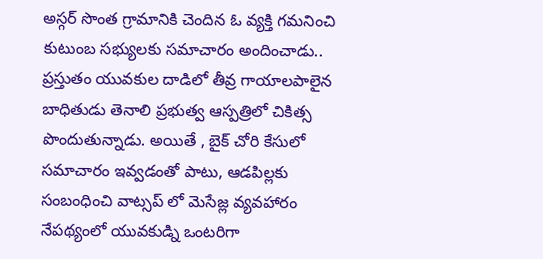అస్గర్ సొంత గ్రామానికి చెందిన ఓ వ్యక్తి గమనించి కుటుంబ సభ్యులకు సమాచారం అందించాడు.. ప్రస్తుతం యువకుల దాడిలో తీవ్ర గాయాలపాలైన బాధితుడు తెనాలి ప్రభుత్వ ఆస్పత్రిలో చికిత్స పొందుతున్నాడు. అయితే , బైక్ చోరి కేసులో సమాచారం ఇవ్వడంతో పాటు, ఆడపిల్లకు సంబంధించి వాట్సప్ లో మెసేజ్ల వ్యవహారం నేపథ్యంలో యువకుడ్ని ఒంటరిగా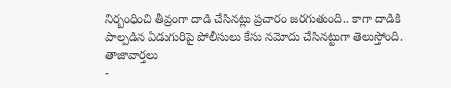నిర్బంధించి తీవ్రంగా దాడి చేసినట్లు ప్రచారం జరగుతుంది.. కాగా దాడికి పాల్పడిన ఏడుగురిపై పోలీసులు కేసు నమోదు చేసినట్టుగా తెలుస్తోంది.
తాజావార్తలు
-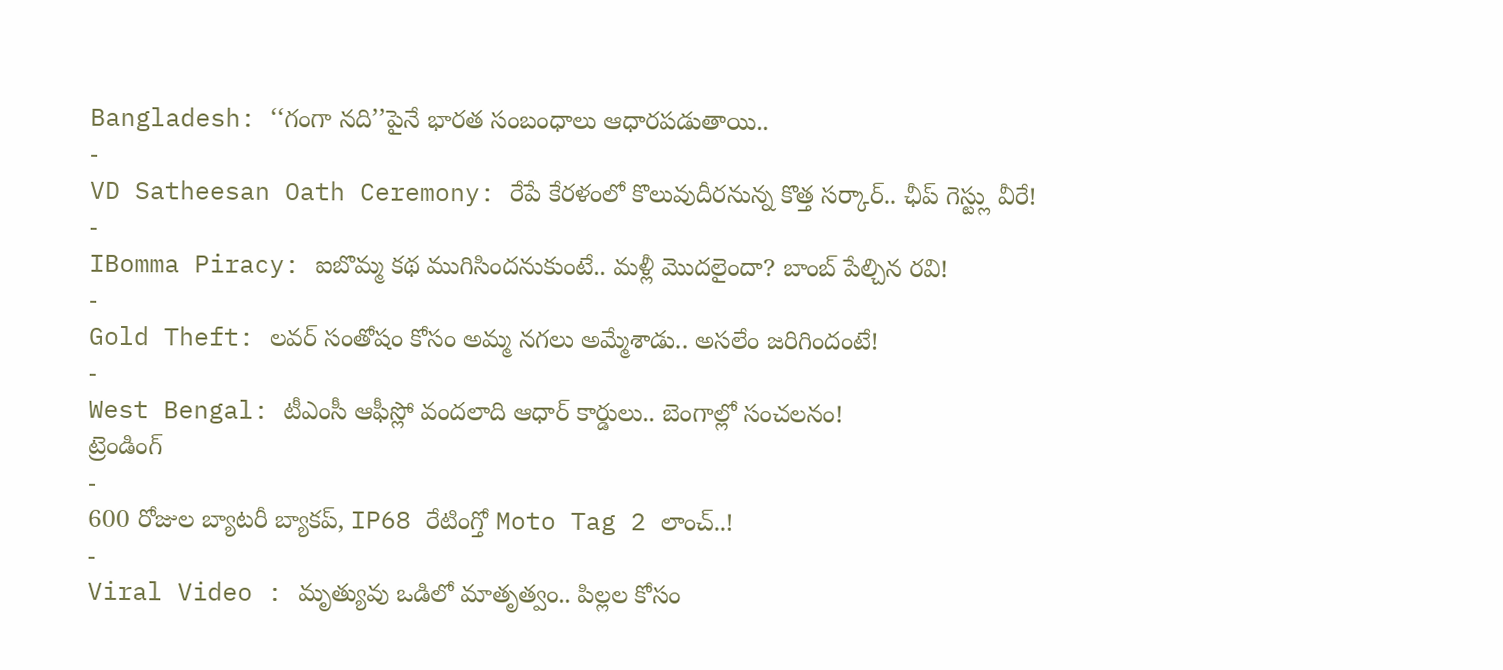Bangladesh: ‘‘గంగా నది’’పైనే భారత సంబంధాలు ఆధారపడుతాయి..
-
VD Satheesan Oath Ceremony: రేపే కేరళంలో కొలువుదీరనున్న కొత్త సర్కార్.. ఛీప్ గెస్ట్లు వీరే!
-
IBomma Piracy: ఐబొమ్మ కథ ముగిసిందనుకుంటే.. మళ్లీ మొదలైందా? బాంబ్ పేల్చిన రవి!
-
Gold Theft: లవర్ సంతోషం కోసం అమ్మ నగలు అమ్మేశాడు.. అసలేం జరిగిందంటే!
-
West Bengal: టీఎంసీ ఆఫీస్లో వందలాది ఆధార్ కార్డులు.. బెంగాల్లో సంచలనం!
ట్రెండింగ్
-
600 రోజుల బ్యాటరీ బ్యాకప్, IP68 రేటింగ్తో Moto Tag 2 లాంచ్..!
-
Viral Video : మృత్యువు ఒడిలో మాతృత్వం.. పిల్లల కోసం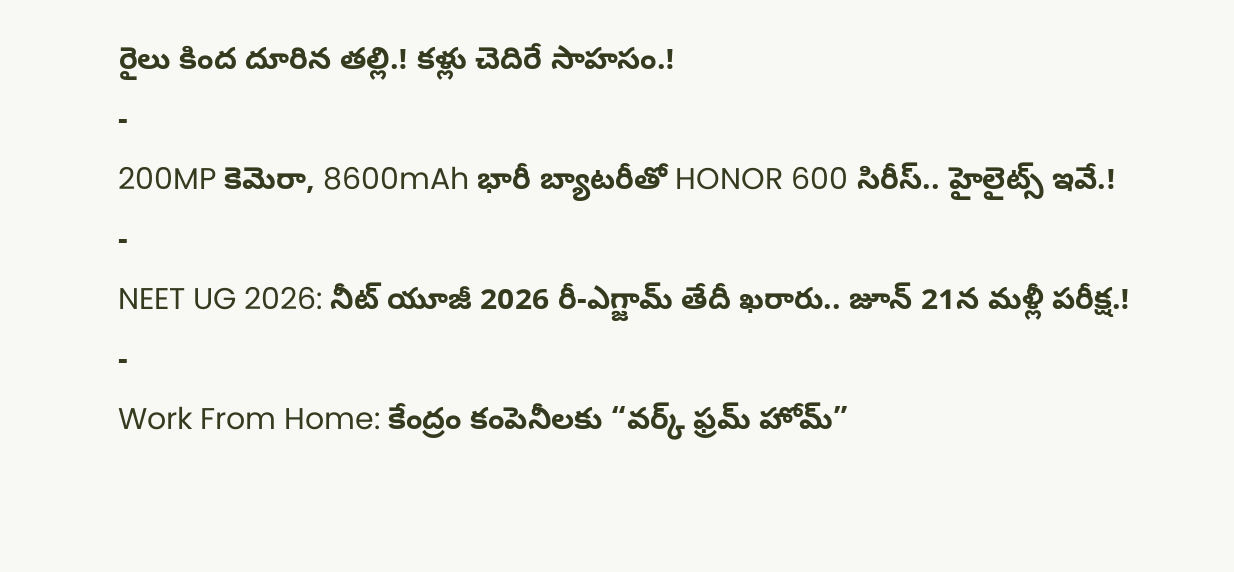రైలు కింద దూరిన తల్లి.! కళ్లు చెదిరే సాహసం.!
-
200MP కెమెరా, 8600mAh భారీ బ్యాటరీతో HONOR 600 సిరీస్.. హైలైట్స్ ఇవే.!
-
NEET UG 2026: నీట్ యూజీ 2026 రీ-ఎగ్జామ్ తేదీ ఖరారు.. జూన్ 21న మళ్లీ పరీక్ష.!
-
Work From Home: కేంద్రం కంపెనీలకు “వర్క్ ఫ్రమ్ హోమ్”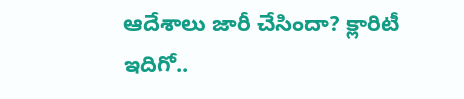ఆదేశాలు జారీ చేసిందా? క్లారిటీ ఇదిగో..